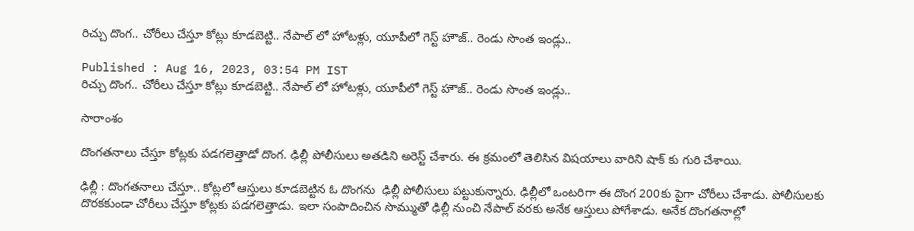రిచ్చు దొంగ.. చోరీలు చేస్తూ కోట్లు కూడబెట్టి.. నేపాల్ లో హోటళ్లు, యూపీలో గెస్ట్ హౌజ్.. రెండు సొంత ఇండ్లు..

Published : Aug 16, 2023, 03:54 PM IST
రిచ్చు దొంగ.. చోరీలు చేస్తూ కోట్లు కూడబెట్టి.. నేపాల్ లో హోటళ్లు, యూపీలో గెస్ట్ హౌజ్.. రెండు సొంత ఇండ్లు..

సారాంశం

దొంగతనాలు చేస్తూ కోట్లకు పడగలెత్తాడో దొంగ. ఢిల్లీ పోలీసులు అతడిని అరెస్ట్ చేశారు. ఈ క్రమంలో తెలిసిన విషయాలు వారిని షాక్ కు గురి చేశాయి.

ఢిల్లీ : దొంగతనాలు చేస్తూ.. కోట్లలో ఆస్తులు కూడబెట్టిన ఓ దొంగను  ఢిల్లీ పోలీసులు పట్టుకున్నారు. ఢిల్లీలో ఒంటరిగా ఈ దొంగ 200కు పైగా చోరీలు చేశాడు. పోలీసులకు దొరకకుండా చోరీలు చేస్తూ కోట్లకు పడగలెత్తాడు. ఇలా సంపాదించిన సొమ్ముతో ఢిల్లీ నుంచి నేపాల్ వరకు అనేక ఆస్తులు పోగేశాడు. అనేక దొంగతనాల్లో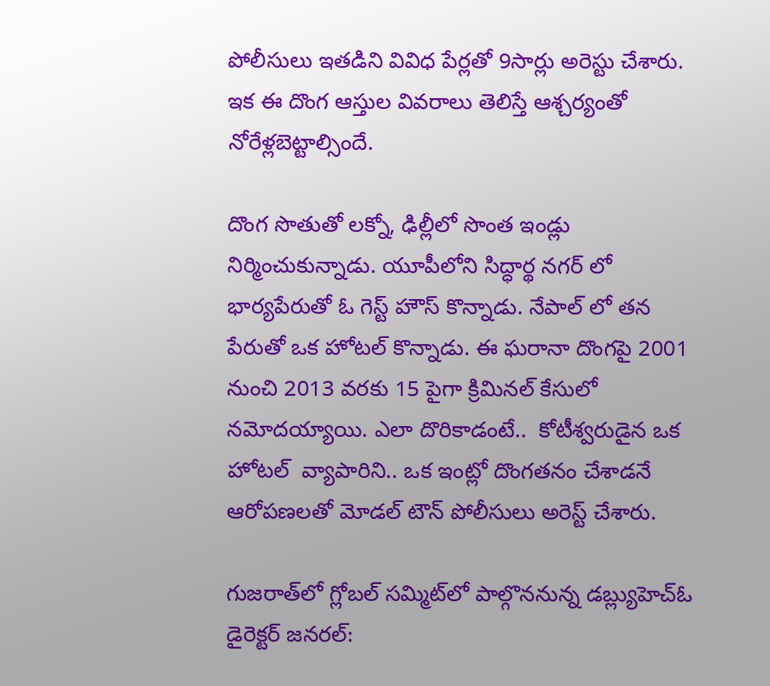పోలీసులు ఇతడిని వివిధ పేర్లతో 9సార్లు అరెస్టు చేశారు. ఇక ఈ దొంగ ఆస్తుల వివరాలు తెలిస్తే ఆశ్చర్యంతో నోరేళ్లబెట్టాల్సిందే.

దొంగ సొతుతో లక్నో, ఢిల్లీలో సొంత ఇండ్లు నిర్మించుకున్నాడు. యూపీలోని సిద్ధార్థ నగర్ లో భార్యపేరుతో ఓ గెస్ట్ హౌస్ కొన్నాడు. నేపాల్ లో తన పేరుతో ఒక హోటల్ కొన్నాడు. ఈ ఘరానా దొంగపై 2001 నుంచి 2013 వరకు 15 పైగా క్రిమినల్ కేసులో నమోదయ్యాయి. ఎలా దొరికాడంటే..  కోటీశ్వరుడైన ఒక హోటల్  వ్యాపారిని.. ఒక ఇంట్లో దొంగతనం చేశాడనే ఆరోపణలతో మోడల్ టౌన్ పోలీసులు అరెస్ట్ చేశారు.

గుజరాత్‌లో గ్లోబల్ సమ్మిట్‌లో పాల్గొననున్న డబ్ల్యుహెచ్‌ఓ డైరెక్టర్ జనరల్: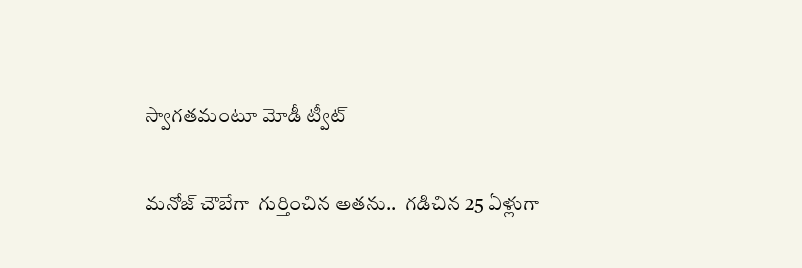స్వాగతమంటూ మోడీ ట్వీట్

మనోజ్ చౌబేగా  గుర్తించిన అతను..  గడిచిన 25 ఏళ్లుగా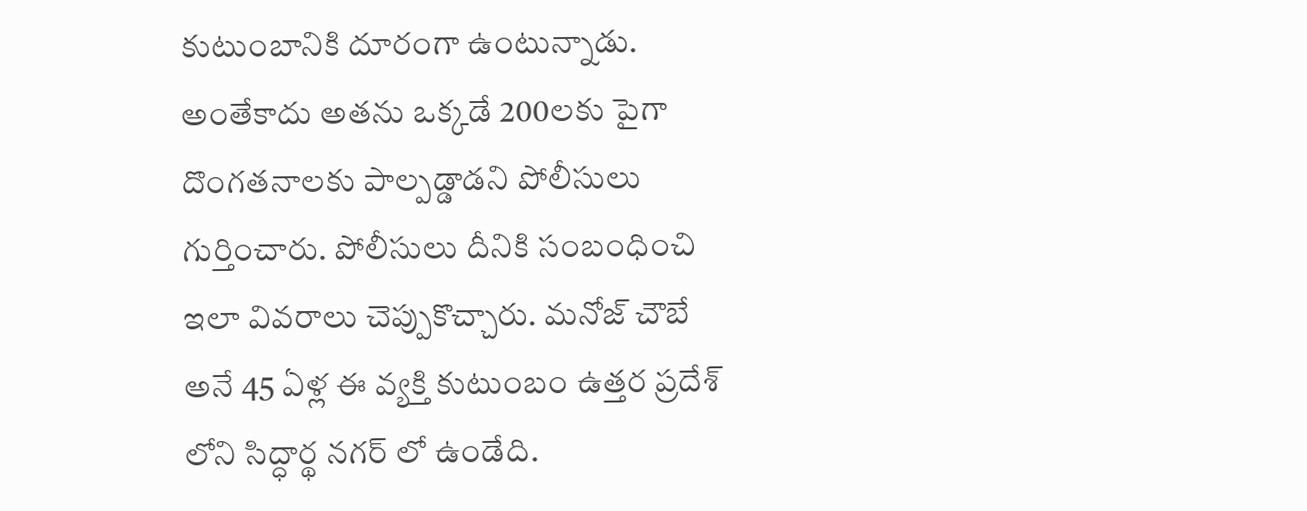కుటుంబానికి దూరంగా ఉంటున్నాడు. అంతేకాదు అతను ఒక్కడే 200లకు పైగా దొంగతనాలకు పాల్పడ్డాడని పోలీసులు గుర్తించారు. పోలీసులు దీనికి సంబంధించి ఇలా వివరాలు చెప్పుకొచ్చారు. మనోజ్ చౌబే అనే 45 ఏళ్ల ఈ వ్యక్తి కుటుంబం ఉత్తర ప్రదేశ్ లోని సిద్ధార్థ నగర్ లో ఉండేది.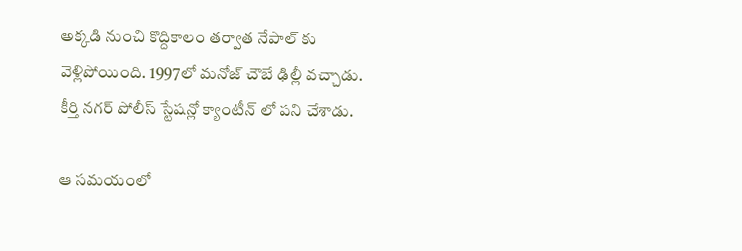అక్కడి నుంచి కొద్దికాలం తర్వాత నేపాల్ కు వెళ్లిపోయింది. 1997లో మనోజ్ చౌబే ఢిల్లీ వచ్చాడు. కీర్తి నగర్ పోలీస్ స్టేషన్లో క్యాంటీన్ లో పని చేశాడు.

ఆ సమయంలో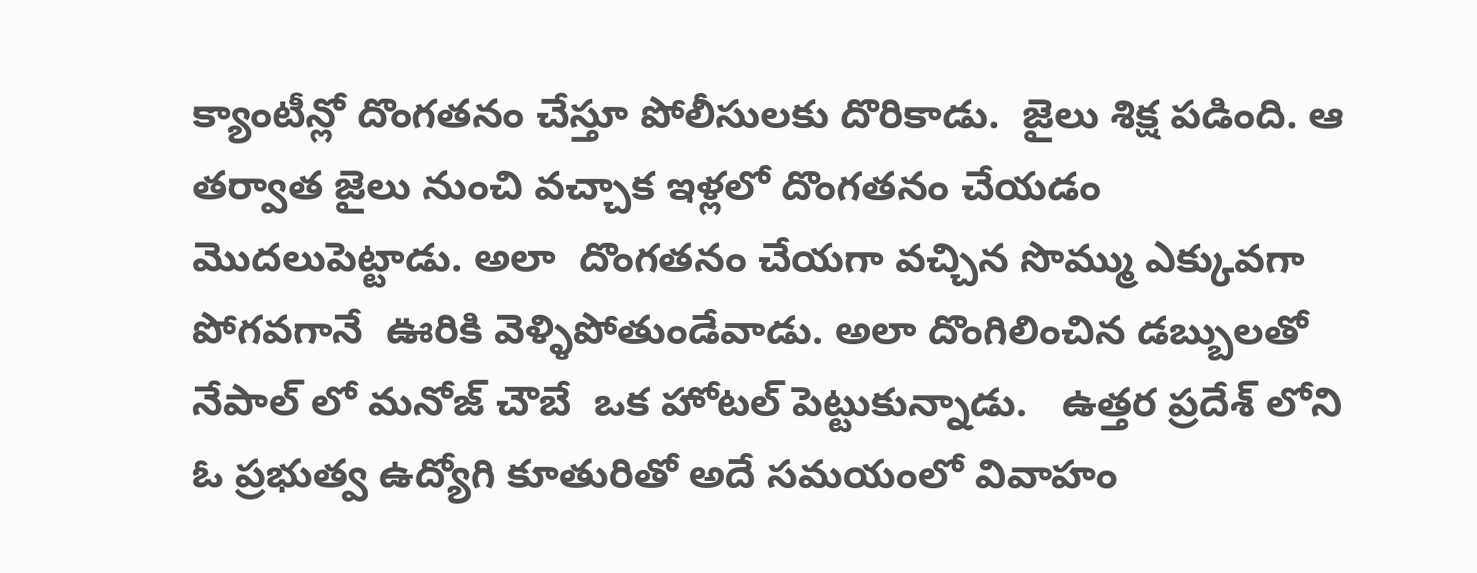క్యాంటీన్లో దొంగతనం చేస్తూ పోలీసులకు దొరికాడు.  జైలు శిక్ష పడింది. ఆ తర్వాత జైలు నుంచి వచ్చాక ఇళ్లలో దొంగతనం చేయడం మొదలుపెట్టాడు. అలా  దొంగతనం చేయగా వచ్చిన సొమ్ము ఎక్కువగా పోగవగానే  ఊరికి వెళ్ళిపోతుండేవాడు. అలా దొంగిలించిన డబ్బులతో నేపాల్ లో మనోజ్ చౌబే  ఒక హోటల్ పెట్టుకున్నాడు.   ఉత్తర ప్రదేశ్ లోని ఓ ప్రభుత్వ ఉద్యోగి కూతురితో అదే సమయంలో వివాహం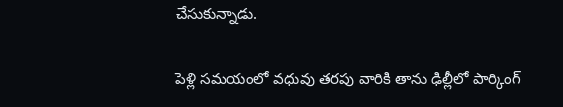చేసుకున్నాడు.

పెళ్లి సమయంలో వధువు తరపు వారికి తాను ఢిల్లీలో పార్కింగ్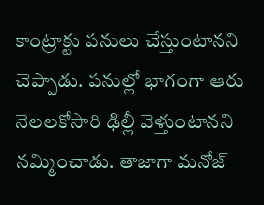కాంట్రాక్టు పనులు చేస్తుంటానని చెప్పాడు. పనుల్లో భాగంగా ఆరు నెలలకోసారి ఢిల్లీ వెళ్తుంటానని నమ్మించాడు. తాజాగా మనోజ్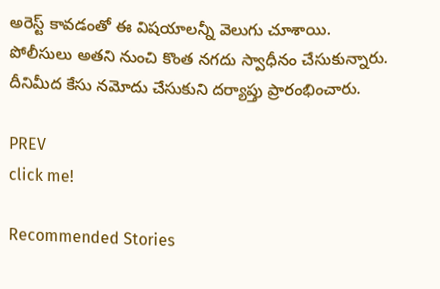అరెస్ట్ కావడంతో ఈ విషయాలన్నీ వెలుగు చూశాయి. పోలీసులు అతని నుంచి కొంత నగదు స్వాధీనం చేసుకున్నారు. దీనిమీద కేసు నమోదు చేసుకుని దర్యాప్తు ప్రారంభించారు.

PREV
click me!

Recommended Stories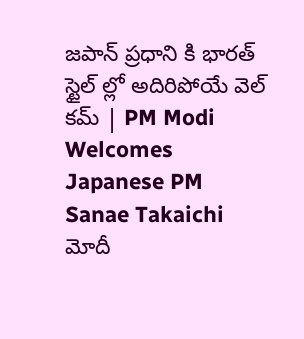జపాన్ ప్రధాని కి భారత్ స్టైల్ ల్లో అదిరిపోయే వెల్ కమ్ | PM Modi Welcomes Japanese PM Sanae Takaichi
మోదీ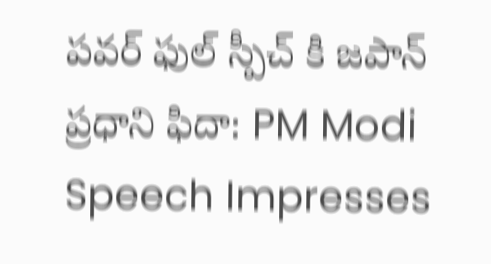పవర్ ఫుల్ స్పీచ్ కి జపాన్ ప్రధాని ఫిదా: PM Modi Speech Impresses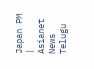Japan PM | Asianet News Telugu